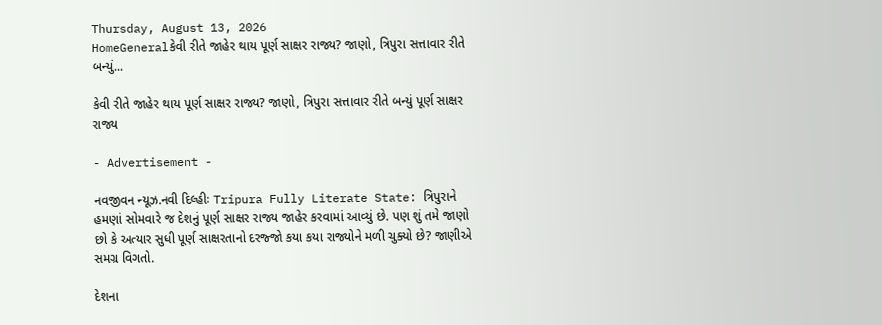Thursday, August 13, 2026
HomeGeneralકેવી રીતે જાહેર થાય પૂર્ણ સાક્ષર રાજ્ય? જાણો, ત્રિપુરા સત્તાવાર રીતે બન્યું...

કેવી રીતે જાહેર થાય પૂર્ણ સાક્ષર રાજ્ય? જાણો, ત્રિપુરા સત્તાવાર રીતે બન્યું પૂર્ણ સાક્ષર રાજ્ય

- Advertisement -

નવજીવન ન્યૂઝ.નવી દિલ્હીઃ Tripura Fully Literate State: ત્રિપુરાને હમણાં સોમવારે જ દેશનું પૂર્ણ સાક્ષર રાજ્ય જાહેર કરવામાં આવ્યું છે. પણ શું તમે જાણો છો કે અત્યાર સુધી પૂર્ણ સાક્ષરતાનો દરજ્જો કયા કયા રાજ્યોને મળી ચુક્યો છે? જાણીએ સમગ્ર વિગતો.

દેશના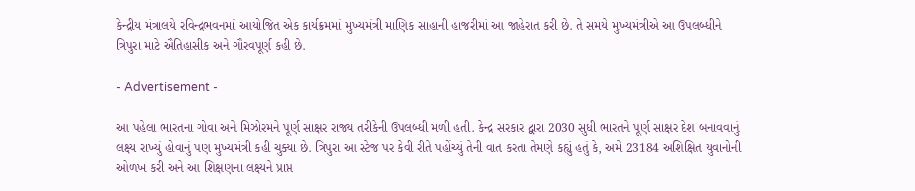કેન્દ્રીય મંત્રાલયે રવિન્દ્રભવનમાં આયોજિત એક કાર્યક્રમમાં મુખ્યમંત્રી માણિક સાહાની હાજરીમાં આ જાહેરાત કરી છે. તે સમયે મુખ્યમંત્રીએ આ ઉપલબ્ધીને ત્રિપુરા માટે ઐતિહાસીક અને ગૌરવપૂર્ણ કહી છે.

- Advertisement -

આ પહેલા ભારતના ગોવા અને મિઝોરમને પૂર્ણ સાક્ષર રાજ્ય તરીકેની ઉપલબ્ધી મળી હતી. કેન્દ્ર સરકાર દ્વારા 2030 સુધી ભારતને પૂર્ણ સાક્ષર દેશ બનાવવાનું લક્ષ્ય રાખ્યું હોવાનું પણ મુખ્યમંત્રી કહી ચુક્યા છે. ત્રિપુરા આ સ્ટેજ પર કેવી રીતે પહોંચ્યું તેની વાત કરતા તેમણે કહ્યું હતું કે, અમે 23184 અશિક્ષિત યુવાનોની ઓળખ કરી અને આ શિક્ષણના લક્ષ્યને પ્રાપ્ત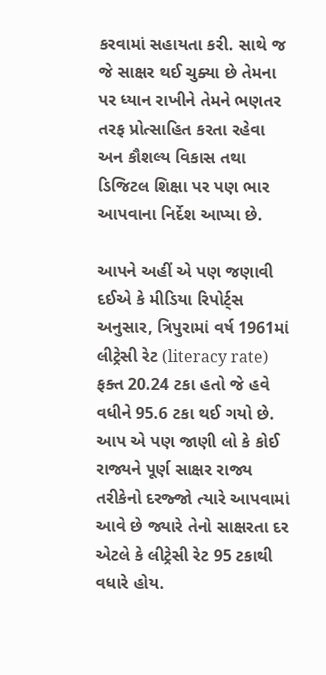કરવામાં સહાયતા કરી. સાથે જ જે સાક્ષર થઈ ચુક્યા છે તેમના પર ધ્યાન રાખીને તેમને ભણતર તરફ પ્રોત્સાહિત કરતા રહેવા અન કૌશલ્ય વિકાસ તથા ડિજિટલ શિક્ષા પર પણ ભાર આપવાના નિર્દેશ આપ્યા છે.

આપને અહીં એ પણ જણાવી દઈએ કે મીડિયા રિપોર્ટ્સ અનુસાર, ત્રિપુરામાં વર્ષ 1961માં લીટ્રેસી રેટ (literacy rate) ફક્ત 20.24 ટકા હતો જે હવે વધીને 95.6 ટકા થઈ ગયો છે. આપ એ પણ જાણી લો કે કોઈ રાજ્યને પૂર્ણ સાક્ષર રાજ્ય તરીકેનો દરજ્જો ત્યારે આપવામાં આવે છે જ્યારે તેનો સાક્ષરતા દર એટલે કે લીટ્રેસી રેટ 95 ટકાથી વધારે હોય.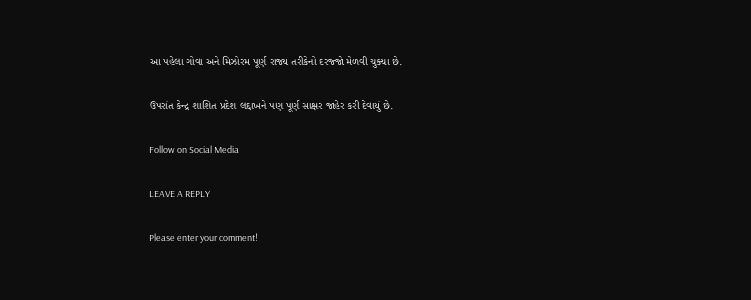આ પહેલા ગોવા અને મિઝોરમ પૂર્ણ રાજ્ય તરીકેનો દરજ્જો મેળવી ચુક્યા છે.

ઉપરાંત કેન્દ્ર શાશિત પ્રદેશ લદ્દાખને પણ પૂર્ણ સાક્ષર જાહેર કરી દેવાયું છે.

Follow on Social Media

LEAVE A REPLY

Please enter your comment!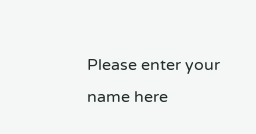Please enter your name here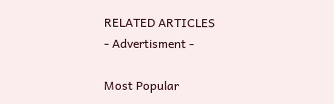RELATED ARTICLES
- Advertisment -

Most Popular